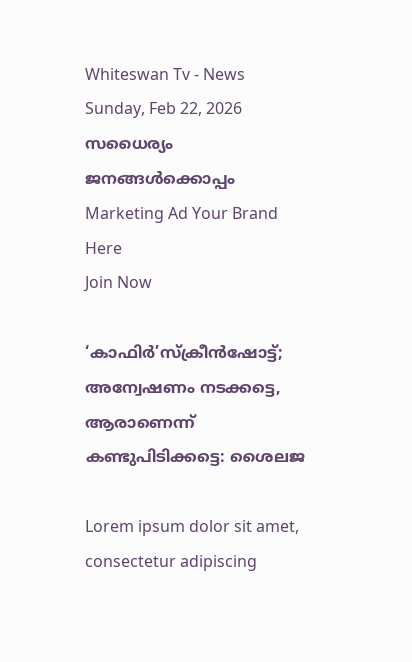Whiteswan Tv - News
Sunday, Feb 22, 2026
സധൈര്യം ജനങ്ങൾക്കൊപ്പം
Marketing Ad Your Brand
Here
Join Now

‘കാഫിർ’സ്‌ക്രീൻഷോട്ട്; അന്വേഷണം നടക്കട്ടെ, ആരാണെന്ന് കണ്ടുപിടിക്കട്ടെ: ശൈലജ

Lorem ipsum dolor sit amet, consectetur adipiscing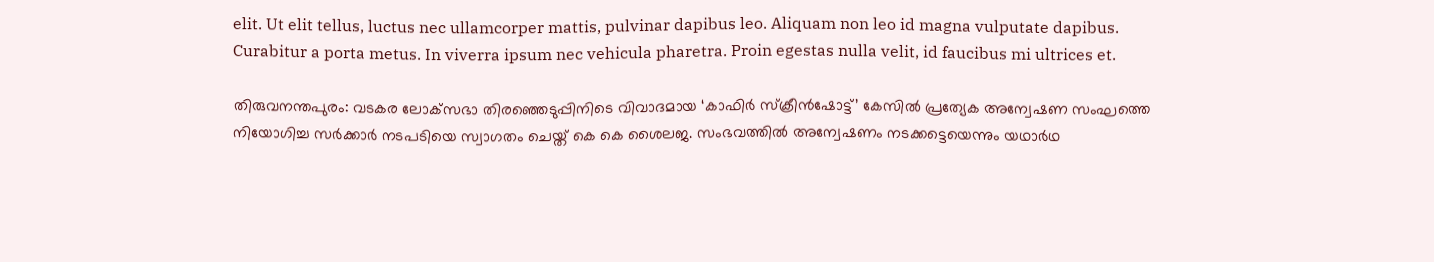elit. Ut elit tellus, luctus nec ullamcorper mattis, pulvinar dapibus leo. Aliquam non leo id magna vulputate dapibus. Curabitur a porta metus. In viverra ipsum nec vehicula pharetra. Proin egestas nulla velit, id faucibus mi ultrices et.

തിരുവനന്തപുരം: വടകര ലോക്‌സഭാ തിരഞ്ഞെടുപ്പിനിടെ വിവാദമായ ‘കാഫിർ സ്‌ക്രീൻഷോട്ട്’ കേസിൽ പ്രത്യേക അന്വേഷണ സംഘത്തെ നിയോഗിച്ച സർക്കാർ നടപടിയെ സ്വാഗതം ചെയ്ത് കെ കെ ശൈലജ. സംഭവത്തിൽ അന്വേഷണം നടക്കട്ടെയെന്നും യഥാർഥ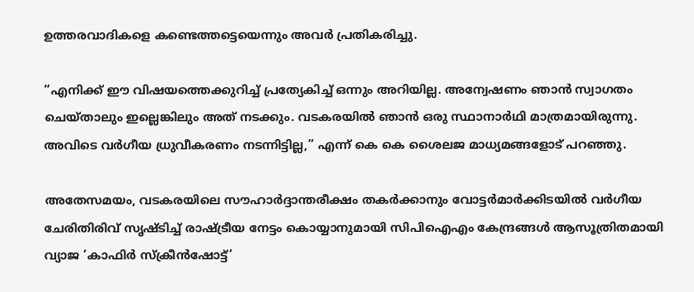ഉത്തരവാദികളെ കണ്ടെത്തട്ടെയെന്നും അവർ പ്രതികരിച്ചു.

“എനിക്ക് ഈ വിഷയത്തെക്കുറിച്ച് പ്രത്യേകിച്ച് ഒന്നും അറിയില്ല. അന്വേഷണം ഞാൻ സ്വാഗതം ചെയ്താലും ഇല്ലെങ്കിലും അത് നടക്കും. വടകരയിൽ ഞാൻ ഒരു സ്ഥാനാർഥി മാത്രമായിരുന്നു. അവിടെ വർഗീയ ധ്രുവീകരണം നടന്നിട്ടില്ല,” എന്ന് കെ കെ ശൈലജ മാധ്യമങ്ങളോട് പറഞ്ഞു.

അതേസമയം, വടകരയിലെ സൗഹാർദ്ദാന്തരീക്ഷം തകർക്കാനും വോട്ടർമാർക്കിടയിൽ വർഗീയ ചേരിതിരിവ് സൃഷ്ടിച്ച് രാഷ്ട്രീയ നേട്ടം കൊയ്യാനുമായി സിപിഐഎം കേന്ദ്രങ്ങൾ ആസൂത്രിതമായി വ്യാജ ‘കാഫിർ സ്‌ക്രീൻഷോട്ട്’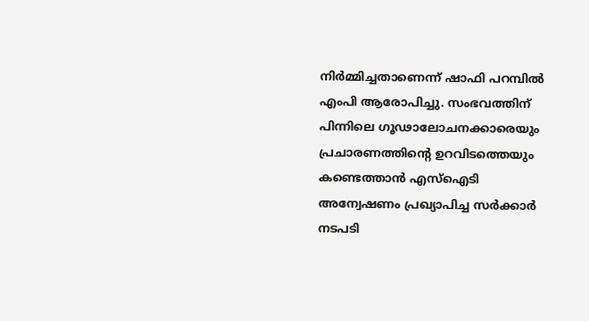നിർമ്മിച്ചതാണെന്ന് ഷാഫി പറമ്പിൽ എംപി ആരോപിച്ചു. സംഭവത്തിന് പിന്നിലെ ഗൂഢാലോചനക്കാരെയും പ്രചാരണത്തിന്റെ ഉറവിടത്തെയും കണ്ടെത്താൻ എസ്‌ഐടി അന്വേഷണം പ്രഖ്യാപിച്ച സർക്കാർ നടപടി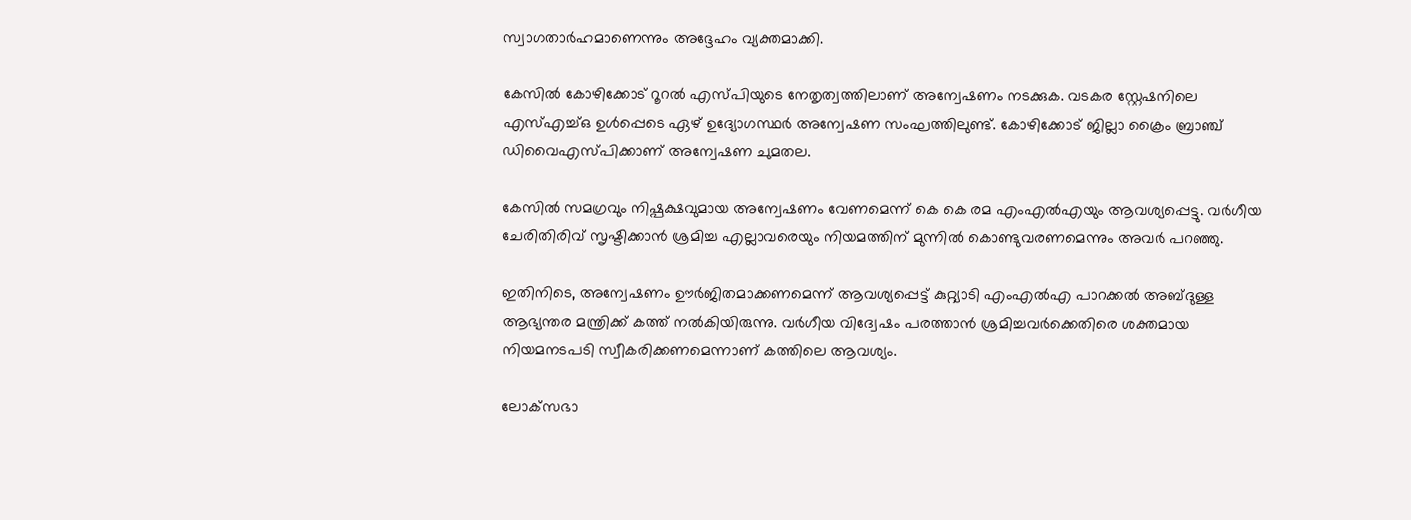സ്വാഗതാർഹമാണെന്നും അദ്ദേഹം വ്യക്തമാക്കി.

കേസിൽ കോഴിക്കോട് റൂറൽ എസ്‌പിയുടെ നേതൃത്വത്തിലാണ് അന്വേഷണം നടക്കുക. വടകര സ്റ്റേഷനിലെ എസ്‌എച്ച്‌ഒ ഉൾപ്പെടെ ഏഴ് ഉദ്യോഗസ്ഥർ അന്വേഷണ സംഘത്തിലുണ്ട്. കോഴിക്കോട് ജില്ലാ ക്രൈം ബ്രാഞ്ച് ഡിവൈഎസ്പിക്കാണ് അന്വേഷണ ചുമതല.

കേസിൽ സമഗ്രവും നിഷ്പക്ഷവുമായ അന്വേഷണം വേണമെന്ന് കെ കെ രമ എംഎൽഎയും ആവശ്യപ്പെട്ടു. വർഗീയ ചേരിതിരിവ് സൃഷ്ടിക്കാൻ ശ്രമിച്ച എല്ലാവരെയും നിയമത്തിന് മുന്നിൽ കൊണ്ടുവരണമെന്നും അവർ പറഞ്ഞു.

ഇതിനിടെ, അന്വേഷണം ഊർജിതമാക്കണമെന്ന് ആവശ്യപ്പെട്ട് കുറ്റ്യാടി എംഎൽഎ പാറക്കൽ അബ്ദുള്ള ആഭ്യന്തര മന്ത്രിക്ക് കത്ത് നൽകിയിരുന്നു. വർഗീയ വിദ്വേഷം പരത്താൻ ശ്രമിച്ചവർക്കെതിരെ ശക്തമായ നിയമനടപടി സ്വീകരിക്കണമെന്നാണ് കത്തിലെ ആവശ്യം.

ലോക്‌സഭാ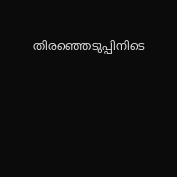തിരഞ്ഞെടുപ്പിനിടെ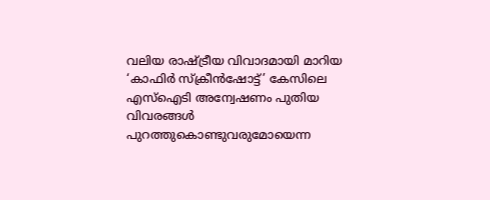വലിയ രാഷ്ട്രീയ വിവാദമായി മാറിയ ‘കാഫിർ സ്‌ക്രീൻഷോട്ട്’ കേസിലെ എസ്‌ഐടി അന്വേഷണം പുതിയ വിവരങ്ങൾ പുറത്തുകൊണ്ടുവരുമോയെന്ന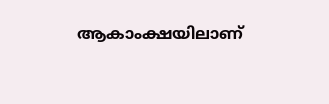ആകാംക്ഷയിലാണ്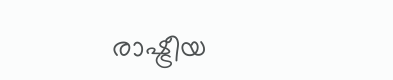രാഷ്ട്രീയ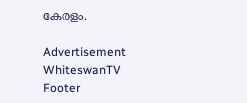കേരളം.

Advertisement
WhiteswanTV Footer